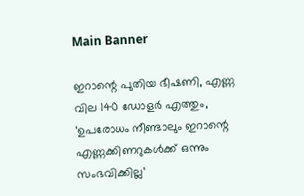Main Banner

ഇറാന്റെ പുതിയ ഭീഷണി, എണ്ണ വില 140 ഡോളർ എത്തും, ‘ഉപരോധം നീണ്ടാലും ഇറാന്റെ എണ്ണക്കിണറുകൾക്ക് ഒന്നും സംഭവിക്കില്ല’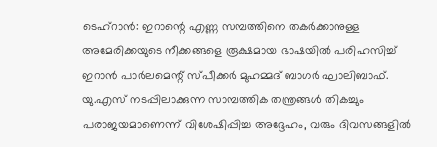ടെഹ്‌റാൻ: ഇറാന്റെ എണ്ണ സമ്പത്തിനെ തകർക്കാനുള്ള അമേരിക്കയുടെ നീക്കങ്ങളെ രൂക്ഷമായ ഭാഷയിൽ പരിഹസിച്ച് ഇറാൻ പാർലമെന്റ് സ്പീക്കർ മുഹമ്മദ് ബാഗർ ഘാലിബാഫ്. യു.എസ് നടപ്പിലാക്കുന്ന സാമ്പത്തിക തന്ത്രങ്ങൾ തികച്ചും പരാജയമാണെന്ന് വിശേഷിപ്പിച്ച അദ്ദേഹം, വരും ദിവസങ്ങളിൽ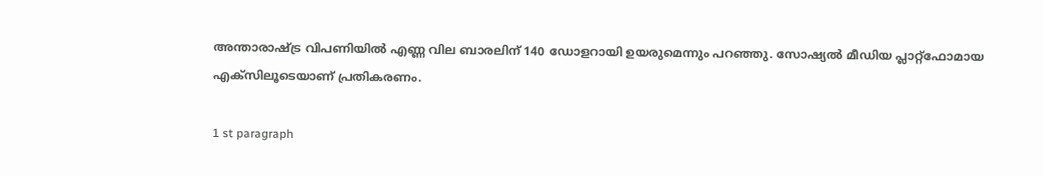അന്താരാഷ്ട്ര വിപണിയിൽ എണ്ണ വില ബാരലിന് 140 ഡോളറായി ഉയരുമെന്നും പറഞ്ഞു. സോഷ്യൽ മീഡിയ പ്ലാറ്റ്‌ഫോമായ എക്സിലൂടെയാണ് പ്രതികരണം.

1 st paragraph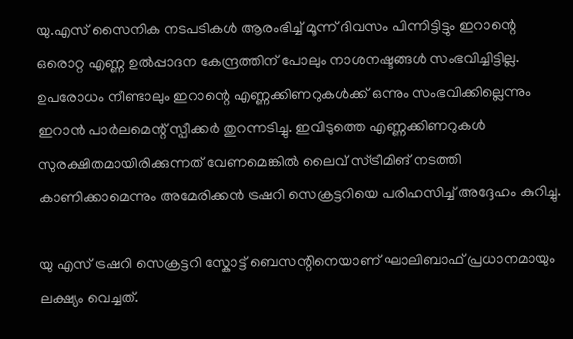യു.എസ് സൈനിക നടപടികൾ ആരംഭിച്ച് മൂന്ന് ദിവസം പിന്നിട്ടിട്ടും ഇറാന്റെ ഒരൊറ്റ എണ്ണ ഉൽപ്പാദന കേന്ദ്രത്തിന് പോലും നാശനഷ്ടങ്ങൾ സംഭവിച്ചിട്ടില്ല. ഉപരോധം നീണ്ടാലും ഇറാന്റെ എണ്ണക്കിണറുകൾക്ക് ഒന്നും സംഭവിക്കില്ലെന്നും ഇറാൻ പാർലമെന്റ് സ്പീക്കർ തുറന്നടിച്ചു. ഇവിടുത്തെ എണ്ണക്കിണറുകൾ സുരക്ഷിതമായിരിക്കുന്നത് വേണമെങ്കിൽ ലൈവ് സ്ട്രീമിങ് നടത്തി കാണിക്കാമെന്നും അമേരിക്കൻ ട്രഷറി സെക്രട്ടറിയെ പരിഹസിച്ച് അദ്ദേഹം കുറിച്ചു.

യു എസ് ട്രഷറി സെക്രട്ടറി സ്കോട്ട് ബെസന്റിനെയാണ് ഘാലിബാഫ് പ്രധാനമായും ലക്ഷ്യം വെച്ചത്.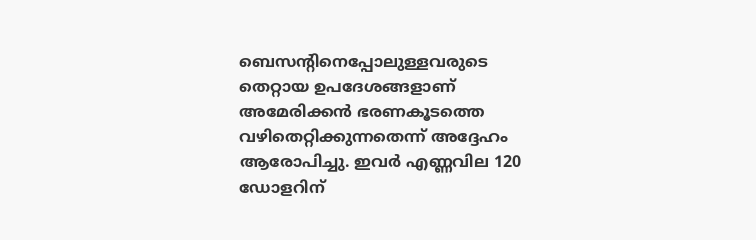ബെസന്റിനെപ്പോലുള്ളവരുടെ തെറ്റായ ഉപദേശങ്ങളാണ് അമേരിക്കൻ ഭരണകൂടത്തെ വഴിതെറ്റിക്കുന്നതെന്ന് അദ്ദേഹം ആരോപിച്ചു. ഇവർ എണ്ണവില 120 ഡോളറിന്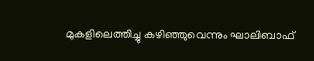മുകളിലെത്തിച്ചു കഴിഞ്ഞുവെന്നും ഘാലിബാഫ്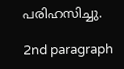പരിഹസിച്ചു.

2nd paragraph